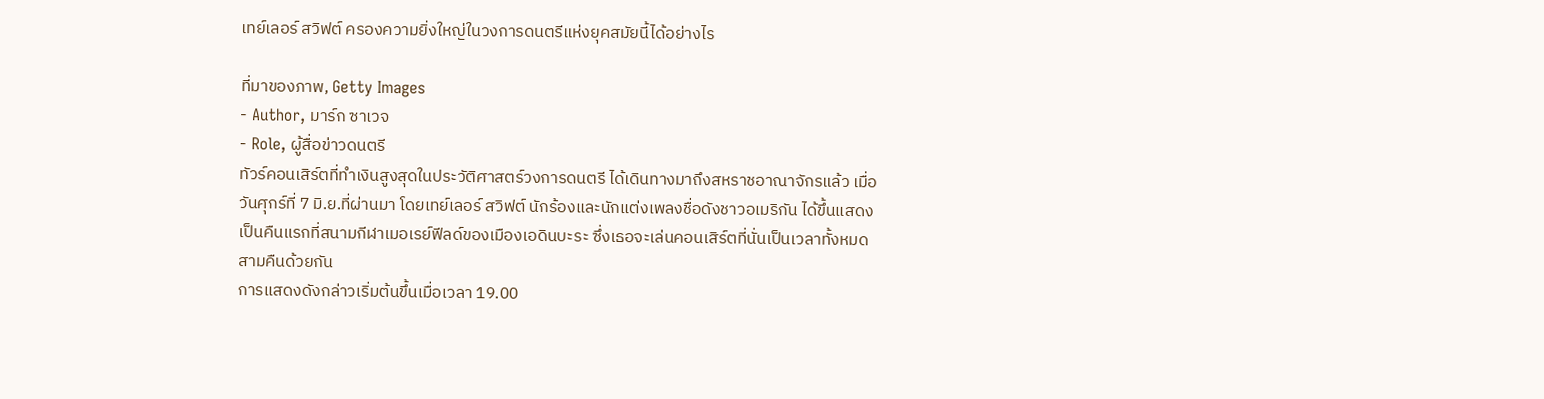เทย์เลอร์ สวิฟต์ ครองความยิ่งใหญ่ในวงการดนตรีแห่งยุคสมัยนี้ได้อย่างไร

ที่มาของภาพ, Getty Images
- Author, มาร์ก ซาเวจ
- Role, ผู้สื่อข่าวดนตรี
ทัวร์คอนเสิร์ตที่ทำเงินสูงสุดในประวัติศาสตร์วงการดนตรี ได้เดินทางมาถึงสหราชอาณาจักรแล้ว เมื่อวันศุกร์ที่ 7 มิ.ย.ที่ผ่านมา โดยเทย์เลอร์ สวิฟต์ นักร้องและนักแต่งเพลงชื่อดังชาวอเมริกัน ได้ขึ้นแสดงเป็นคืนแรกที่สนามกีฬาเมอเรย์ฟีลด์ของเมืองเอดินบะระ ซึ่งเธอจะเล่นคอนเสิร์ตที่นั่นเป็นเวลาทั้งหมดสามคืนด้วยกัน
การแสดงดังกล่าวเริ่มต้นขึ้นเมื่อเวลา 19.00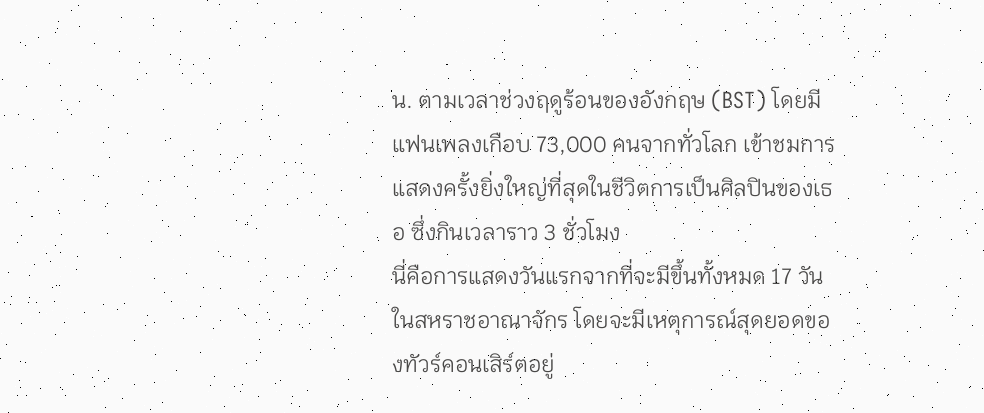น. ตามเวลาช่วงฤดูร้อนของอังกฤษ (BST) โดยมีแฟนเพลงเกือบ 73,000 คนจากทั่วโลก เข้าชมการแสดงครั้งยิ่งใหญ่ที่สุดในชีวิตการเป็นศิลปินของเธอ ซึ่งกินเวลาราว 3 ชั่วโมง
นี่คือการแสดงวันแรกจากที่จะมีขึ้นทั้งหมด 17 วัน ในสหราชอาณาจักร โดยจะมีเหตุการณ์สุดยอดของทัวร์คอนเสิร์ตอยู่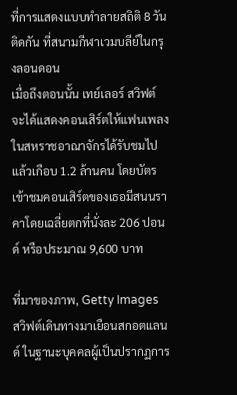ที่การแสดงแบบทำลายสถิติ 8 วันติดกัน ที่สนามกีฬาเวมบลีย์ในกรุงลอนดอน
เมื่อถึงตอนนั้น เทย์เลอร์ สวิฟต์ จะได้แสดงคอนเสิร์ตให้แฟนเพลงในสหราชอาณาจักรได้รับชมไปแล้วเกือบ 1.2 ล้านคน โดยบัตรเข้าชมคอนเสิร์ตของเธอมีสนนราคาโดยเฉลี่ยตกที่นั่งละ 206 ปอนด์ หรือประมาณ 9,600 บาท

ที่มาของภาพ, Getty Images
สวิฟต์เดินทางมาเยือนสกอตแลนด์ ในฐานะบุคคลผู้เป็นปรากฏการ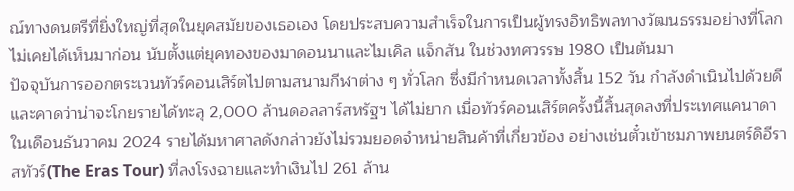ณ์ทางดนตรีที่ยิ่งใหญ่ที่สุดในยุคสมัยของเธอเอง โดยประสบความสำเร็จในการเป็นผู้ทรงอิทธิพลทางวัฒนธรรมอย่างที่โลกไม่เคยได้เห็นมาก่อน นับตั้งแต่ยุคทองของมาดอนนาและไมเคิล แจ็กสัน ในช่วงทศวรรษ 1980 เป็นต้นมา
ปัจจุบันการออกตระเวนทัวร์คอนเสิร์ตไปตามสนามกีฬาต่าง ๆ ทั่วโลก ซึ่งมีกำหนดเวลาทั้งสิ้น 152 วัน กำลังดำเนินไปด้วยดีและคาดว่าน่าจะโกยรายได้ทะลุ 2,000 ล้านดอลลาร์สหรัฐฯ ได้ไม่ยาก เมื่อทัวร์คอนเสิร์ตครั้งนี้สิ้นสุดลงที่ประเทศแคนาดาในเดือนธันวาคม 2024 รายได้มหาศาลดังกล่าวยังไม่รวมยอดจำหน่ายสินค้าที่เกี่ยวข้อง อย่างเช่นตั๋วเข้าชมภาพยนตร์ดิอีราสทัวร์(The Eras Tour) ที่ลงโรงฉายและทำเงินไป 261 ล้าน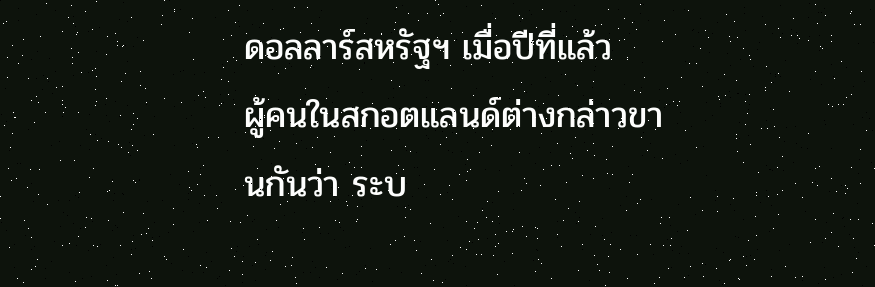ดอลลาร์สหรัฐฯ เมื่อปีที่แล้ว
ผู้คนในสกอตแลนด์ต่างกล่าวขานกันว่า ระบ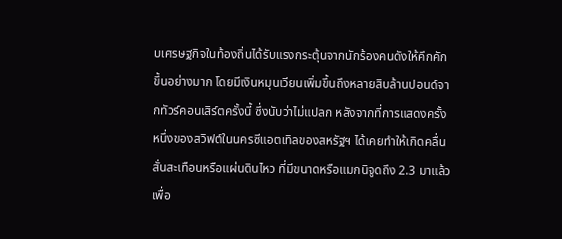บเศรษฐกิจในท้องถิ่นได้รับแรงกระตุ้นจากนักร้องคนดังให้คึกคักขึ้นอย่างมาก โดยมีเงินหมุนเวียนเพิ่มขึ้นถึงหลายสิบล้านปอนด์จากทัวร์คอนเสิร์ตครั้งนี้ ซึ่งนับว่าไม่แปลก หลังจากที่การแสดงครั้งหนึ่งของสวิฟต์ในนครซีแอตเทิลของสหรัฐฯ ได้เคยทำให้เกิดคลื่นสั่นสะเทือนหรือแผ่นดินไหว ที่มีขนาดหรือแมกนิจูดถึง 2.3 มาแล้ว
เพื่อ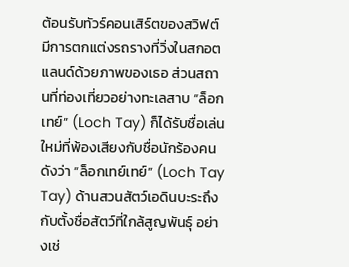ต้อนรับทัวร์คอนเสิร์ตของสวิฟต์ มีการตกแต่งรถรางที่วิ่งในสกอตแลนด์ด้วยภาพของเธอ ส่วนสถานที่ท่องเที่ยวอย่างทะเลสาบ “ล็อกเทย์” (Loch Tay) ก็ได้รับชื่อเล่นใหม่ที่พ้องเสียงกับชื่อนักร้องคนดังว่า “ล็อกเทย์เทย์” (Loch Tay Tay) ด้านสวนสัตว์เอดินบะระถึงกับตั้งชื่อสัตว์ที่ใกล้สูญพันธุ์ อย่างเช่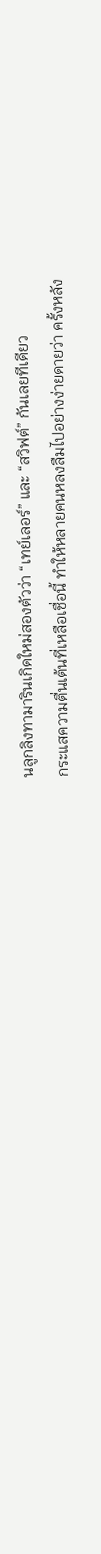นลูกลิงทามารินเกิดใหม่สองตัวว่า “เทย์เลอร์” และ “สวิฟต์” กันเลยทีเดียว
กระแสความตื่นเต้นที่เหลือเชื่อนี้ ทำให้หลายคนหลงลืมไปอย่างง่ายดายว่า ครั้งหลัง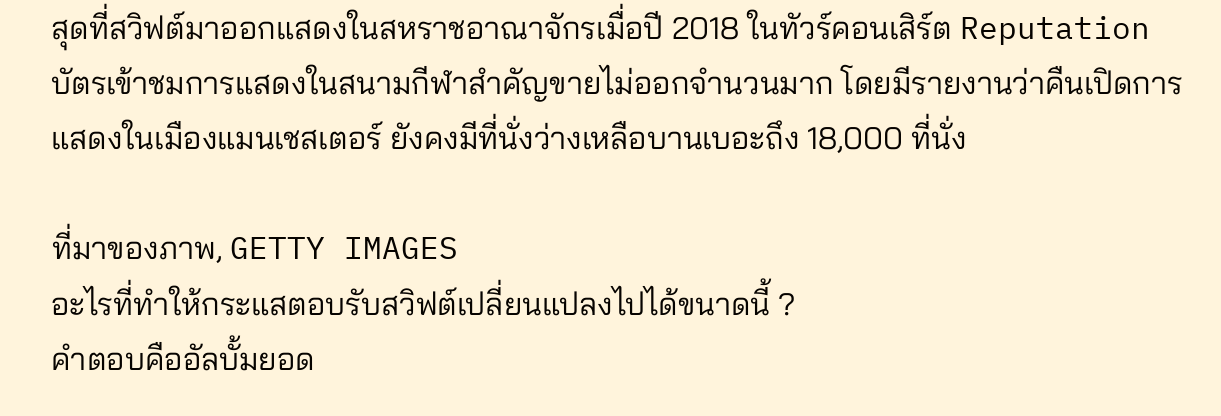สุดที่สวิฟต์มาออกแสดงในสหราชอาณาจักรเมื่อปี 2018 ในทัวร์คอนเสิร์ต Reputation บัตรเข้าชมการแสดงในสนามกีฬาสำคัญขายไม่ออกจำนวนมาก โดยมีรายงานว่าคืนเปิดการแสดงในเมืองแมนเชสเตอร์ ยังคงมีที่นั่งว่างเหลือบานเบอะถึง 18,000 ที่นั่ง

ที่มาของภาพ, GETTY IMAGES
อะไรที่ทำให้กระแสตอบรับสวิฟต์เปลี่ยนแปลงไปได้ขนาดนี้ ?
คำตอบคืออัลบั้มยอด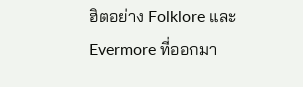ฮิตอย่าง Folklore และ Evermore ที่ออกมา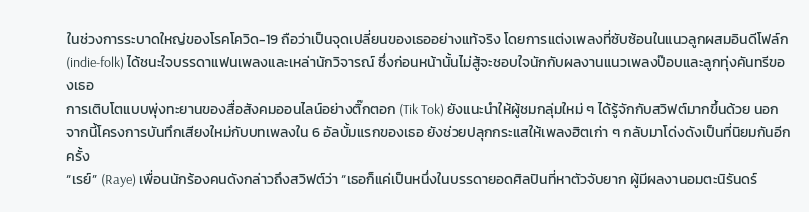ในช่วงการระบาดใหญ่ของโรคโควิด-19 ถือว่าเป็นจุดเปลี่ยนของเธออย่างแท้จริง โดยการแต่งเพลงที่ซับซ้อนในแนวลูกผสมอินดีโฟล์ก (indie-folk) ได้ชนะใจบรรดาแฟนเพลงและเหล่านักวิจารณ์ ซึ่งก่อนหน้านั้นไม่สู้จะชอบใจนักกับผลงานแนวเพลงป๊อบและลูกทุ่งคันทรีของเธอ
การเติบโตแบบพุ่งทะยานของสื่อสังคมออนไลน์อย่างติ๊กตอก (Tik Tok) ยังแนะนำให้ผู้ชมกลุ่มใหม่ ๆ ได้รู้จักกับสวิฟต์มากขึ้นด้วย นอกจากนี้โครงการบันทึกเสียงใหม่กับบทเพลงใน 6 อัลบั้มแรกของเธอ ยังช่วยปลุกกระแสให้เพลงฮิตเก่า ๆ กลับมาโด่งดังเป็นที่นิยมกันอีกครั้ง
“เรย์” (Raye) เพื่อนนักร้องคนดังกล่าวถึงสวิฟต์ว่า “เธอก็แค่เป็นหนึ่งในบรรดายอดศิลปินที่หาตัวจับยาก ผู้มีผลงานอมตะนิรันดร์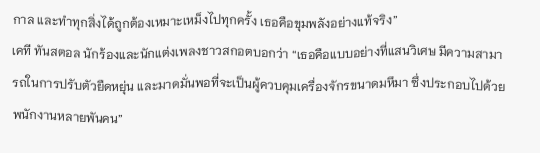กาล และทำทุกสิ่งได้ถูกต้องเหมาะเหม็งไปทุกครั้ง เธอคือขุมพลังอย่างแท้จริง”
เคที ทันสตอล นักร้องและนักแต่งเพลงชาวสกอตบอกว่า “เธอคือแบบอย่างที่แสนวิเศษ มีความสามารถในการปรับตัวยืดหยุ่น และมาดมั่นพอที่จะเป็นผู้ควบคุมเครื่องจักรขนาดมหึมา ซึ่งประกอบไปด้วยพนักงานหลายพันคน”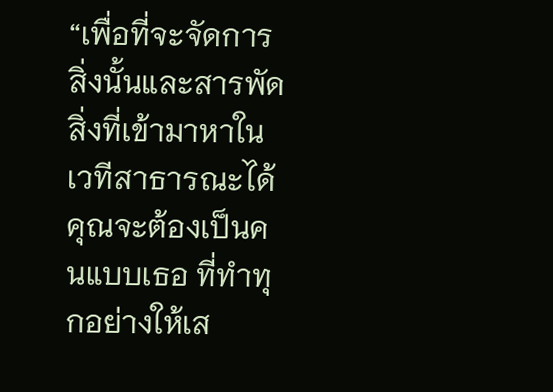“เพื่อที่จะจัดการสิ่งนั้นและสารพัดสิ่งที่เข้ามาหาในเวทีสาธารณะได้ คุณจะต้องเป็นคนแบบเธอ ที่ทำทุกอย่างให้เส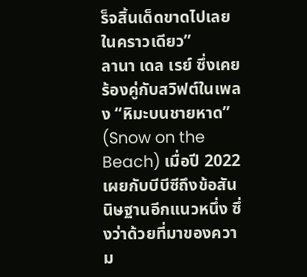ร็จสิ้นเด็ดขาดไปเลยในคราวเดียว”
ลานา เดล เรย์ ซึ่งเคยร้องคู่กับสวิฟต์ในเพลง “หิมะบนชายหาด” (Snow on the Beach) เมื่อปี 2022 เผยกับบีบีซีถึงข้อสันนิษฐานอีกแนวหนึ่ง ซึ่งว่าด้วยที่มาของความ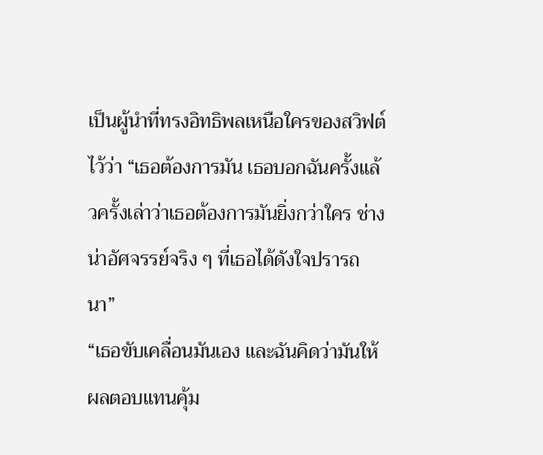เป็นผู้นำที่ทรงอิทธิพลเหนือใครของสวิฟต์ไว้ว่า “เธอต้องการมัน เธอบอกฉันครั้งแล้วครั้งเล่าว่าเธอต้องการมันยิ่งกว่าใคร ช่างน่าอัศจรรย์จริง ๆ ที่เธอได้ดังใจปรารถนา”
“เธอขับเคลื่อนมันเอง และฉันคิดว่ามันให้ผลตอบแทนคุ้ม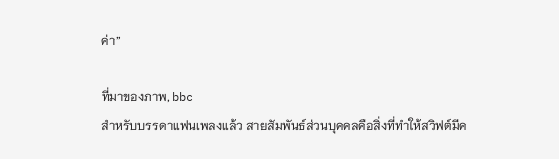ค่า”

ที่มาของภาพ, bbc
สำหรับบรรดาแฟนเพลงแล้ว สายสัมพันธ์ส่วนบุคคลคือสิ่งที่ทำให้สวิฟต์มีค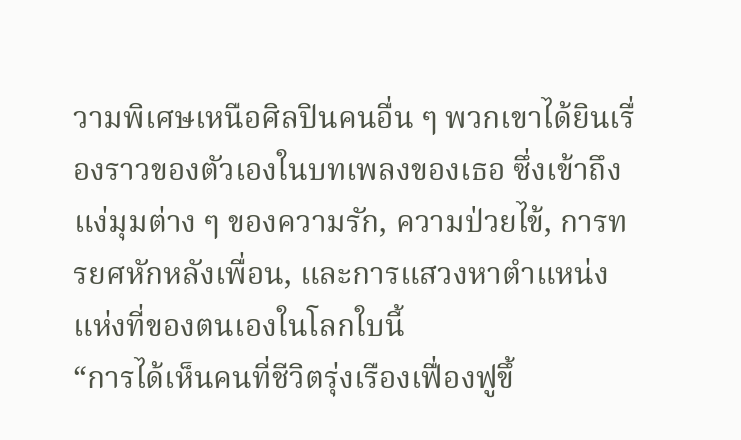วามพิเศษเหนือศิลปินคนอื่น ๆ พวกเขาได้ยินเรื่องราวของตัวเองในบทเพลงของเธอ ซึ่งเข้าถึงแง่มุมต่าง ๆ ของความรัก, ความป่วยไข้, การทรยศหักหลังเพื่อน, และการแสวงหาตำแหน่งแห่งที่ของตนเองในโลกใบนี้
“การได้เห็นคนที่ชีวิตรุ่งเรืองเฟื่องฟูขึ้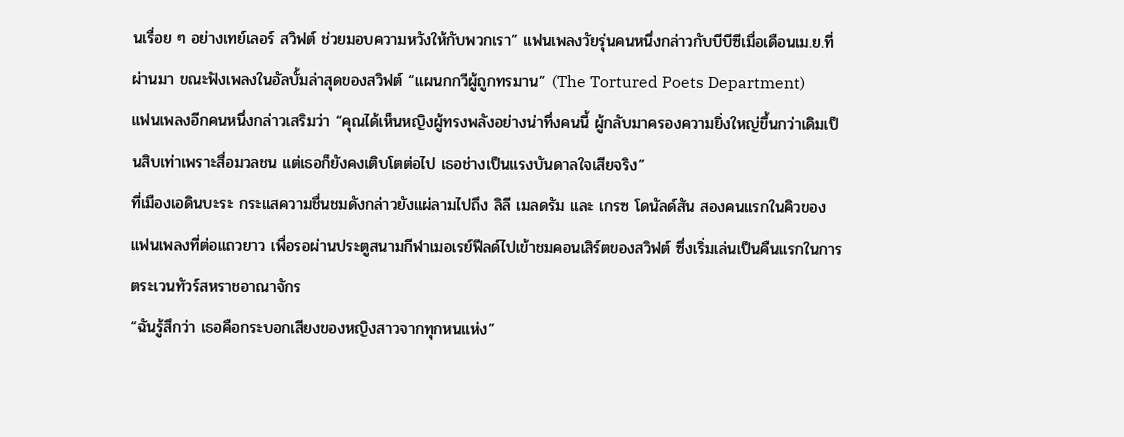นเรื่อย ๆ อย่างเทย์เลอร์ สวิฟต์ ช่วยมอบความหวังให้กับพวกเรา” แฟนเพลงวัยรุ่นคนหนึ่งกล่าวกับบีบีซีเมื่อเดือนเม.ย.ที่ผ่านมา ขณะฟังเพลงในอัลบั้มล่าสุดของสวิฟต์ “แผนกกวีผู้ถูกทรมาน” (The Tortured Poets Department)
แฟนเพลงอีกคนหนึ่งกล่าวเสริมว่า “คุณได้เห็นหญิงผู้ทรงพลังอย่างน่าทึ่งคนนี้ ผู้กลับมาครองความยิ่งใหญ่ขึ้นกว่าเดิมเป็นสิบเท่าเพราะสื่อมวลชน แต่เธอก็ยังคงเติบโตต่อไป เธอช่างเป็นแรงบันดาลใจเสียจริง”
ที่เมืองเอดินบะระ กระแสความชื่นชมดังกล่าวยังแผ่ลามไปถึง ลิลี เมลดรัม และ เกรซ โดนัลด์สัน สองคนแรกในคิวของแฟนเพลงที่ต่อแถวยาว เพื่อรอผ่านประตูสนามกีฬาเมอเรย์ฟีลด์ไปเข้าชมคอนเสิร์ตของสวิฟต์ ซึ่งเริ่มเล่นเป็นคืนแรกในการตระเวนทัวร์สหราชอาณาจักร
“ฉันรู้สึกว่า เธอคือกระบอกเสียงของหญิงสาวจากทุกหนแห่ง”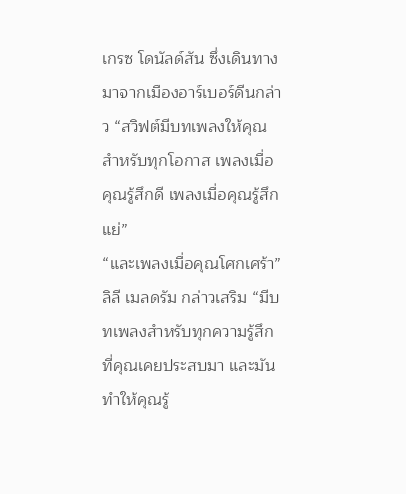เกรซ โดนัลด์สัน ซึ่งเดินทางมาจากเมืองอาร์เบอร์ดีนกล่าว “สวิฟต์มีบทเพลงให้คุณสำหรับทุกโอกาส เพลงเมื่อคุณรู้สึกดี เพลงเมื่อคุณรู้สึกแย่”
“และเพลงเมื่อคุณโศกเศร้า” ลิลี เมลดรัม กล่าวเสริม “มีบทเพลงสำหรับทุกความรู้สึกที่คุณเคยประสบมา และมันทำให้คุณรู้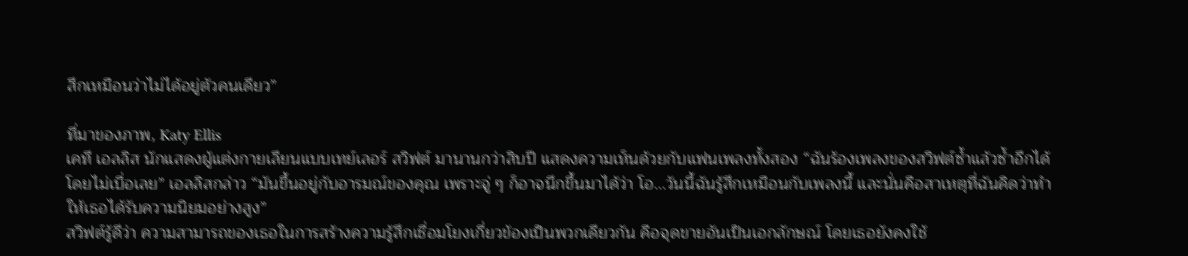สึกเหมือนว่าไม่ได้อยู่ตัวคนเดียว”

ที่มาของภาพ, Katy Ellis
เคที เอลลิส นักแสดงผู้แต่งกายเลียนแบบเทย์เลอร์ สวิฟต์ มานานกว่าสิบปี แสดงความเห็นด้วยกับแฟนเพลงทั้งสอง “ฉันร้องเพลงของสวิฟต์ซ้ำแล้วซ้ำอีกได้โดยไม่เบื่อเลย” เอลลิสกล่าว “มันขึ้นอยู่กับอารมณ์ของคุณ เพราะจู่ ๆ ก็อาจนึกขึ้นมาได้ว่า โอ...วันนี้ฉันรู้สึกเหมือนกับเพลงนี้ และนั่นคือสาเหตุที่ฉันคิดว่าทำให้เธอได้รับความนิยมอย่างสูง”
สวิฟต์รู้ดีว่า ความสามารถของเธอในการสร้างความรู้สึกเชื่อมโยงเกี่ยวข้องเป็นพวกเดียวกัน คือจุดขายอันเป็นเอกลักษณ์ โดยเธอยังคงใช้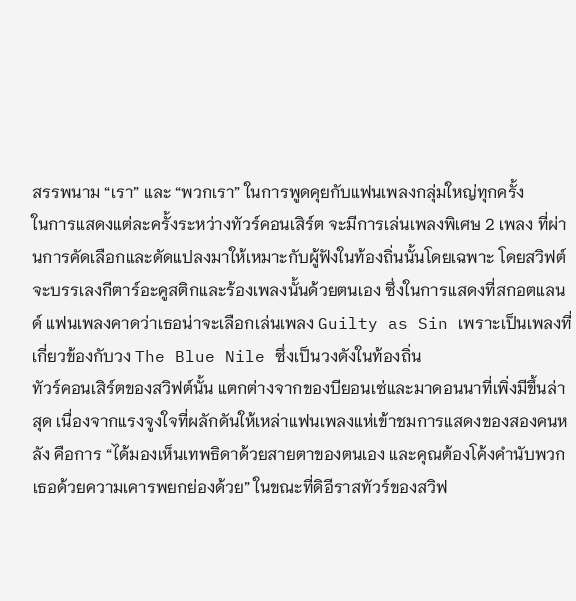สรรพนาม “เรา” และ “พวกเรา” ในการพูดคุยกับแฟนเพลงกลุ่มใหญ่ทุกครั้ง
ในการแสดงแต่ละครั้งระหว่างทัวร์คอนเสิร์ต จะมีการเล่นเพลงพิเศษ 2 เพลง ที่ผ่านการคัดเลือกและดัดแปลงมาให้เหมาะกับผู้ฟังในท้องถิ่นนั้นโดยเฉพาะ โดยสวิฟต์จะบรรเลงกีตาร์อะคูสติกและร้องเพลงนั้นด้วยตนเอง ซึ่งในการแสดงที่สกอตแลนด์ แฟนเพลงคาดว่าเธอน่าจะเลือกเล่นเพลง Guilty as Sin เพราะเป็นเพลงที่เกี่ยวข้องกับวง The Blue Nile ซึ่งเป็นวงดังในท้องถิ่น
ทัวร์คอนเสิร์ตของสวิฟต์นั้น แตกต่างจากของบียอนเซ่และมาดอนนาที่เพิ่งมีขึ้นล่าสุด เนื่องจากแรงจูงใจที่ผลักดันให้เหล่าแฟนเพลงแห่เข้าชมการแสดงของสองคนหลัง คือการ “ได้มองเห็นเทพธิดาด้วยสายตาของตนเอง และคุณต้องโค้งคำนับพวกเธอด้วยความเคารพยกย่องด้วย” ในขณะที่ดิอีราสทัวร์ของสวิฟ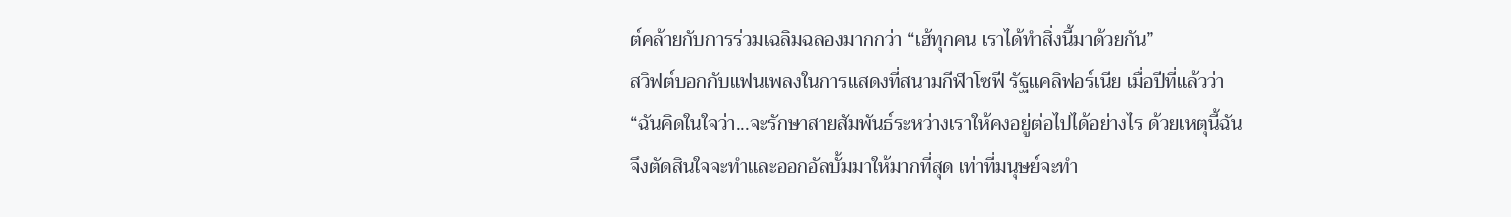ต์คล้ายกับการร่วมเฉลิมฉลองมากกว่า “เฮ้ทุกคน เราได้ทำสิ่งนี้มาด้วยกัน”
สวิฟต์บอกกับแฟนเพลงในการแสดงที่สนามกีฬาโซฟี รัฐแคลิฟอร์เนีย เมื่อปีที่แล้วว่า “ฉันคิดในใจว่า...จะรักษาสายสัมพันธ์ระหว่างเราให้คงอยู่ต่อไปได้อย่างไร ด้วยเหตุนี้ฉันจึงตัดสินใจจะทำและออกอัลบั้มมาให้มากที่สุด เท่าที่มนุษย์จะทำ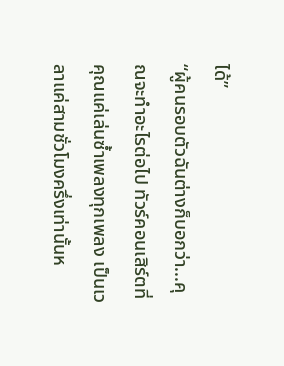ได้”
“ผู้คนรอบตัวฉันต่างก็บอกว่า...คุณจะทำอะไรต่อไป ทัวร์คอนเสิร์ตที่คุณแค่เล่นซ้ำเพลงทุกเพลง เป็นเวลาแค่สามชั่วโมงครึ่งเท่านั้นห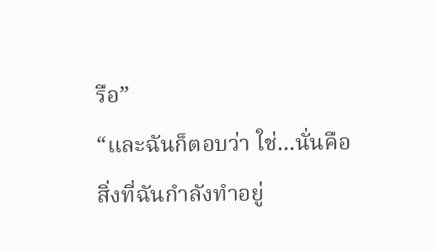รือ”
“และฉันก็ตอบว่า ใช่...นั่นคือสิ่งที่ฉันกำลังทำอยู่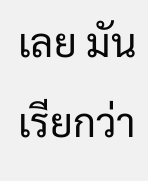เลย มันเรียกว่า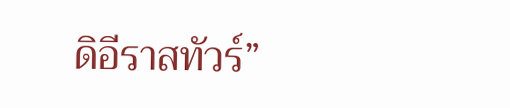ดิอีราสทัวร์”